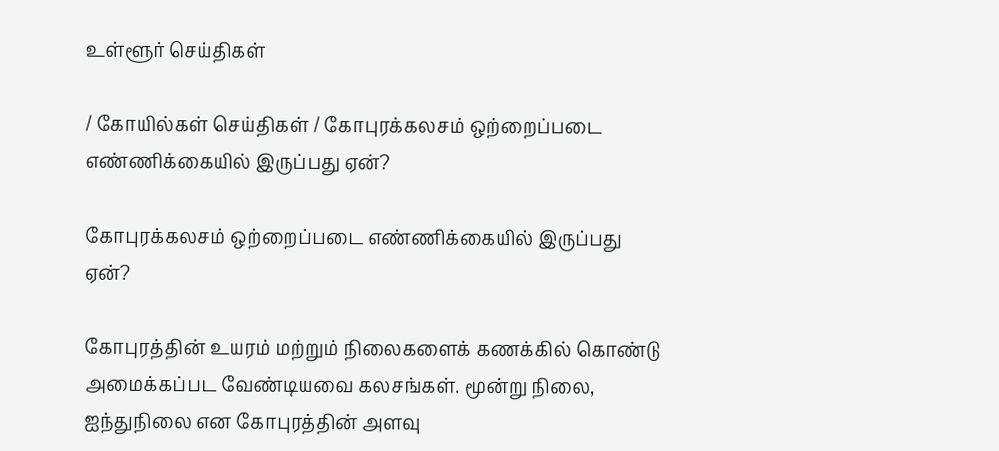உள்ளூர் செய்திகள்

/ கோயில்கள் செய்திகள் / கோபுரக்கலசம் ஒற்றைப்படை எண்ணிக்கையில் இருப்பது ஏன்?

கோபுரக்கலசம் ஒற்றைப்படை எண்ணிக்கையில் இருப்பது ஏன்?

கோபுரத்தின் உயரம் மற்றும் நிலைகளைக் கணக்கில் கொண்டு அமைக்கப்பட வேண்டியவை கலசங்கள். மூன்று நிலை, ஐந்துநிலை என கோபுரத்தின் அளவு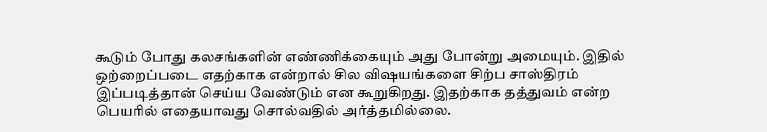கூடும் போது கலசங்களின் எண்ணிக்கையும் அது போன்று அமையும். இதில் ஒற்றைப்படை எதற்காக என்றால் சில விஷயங்களை சிற்ப சாஸ்திரம் இப்படித்தான் செய்ய வேண்டும் என கூறுகிறது. இதற்காக தத்துவம் என்ற பெயரில் எதையாவது சொல்வதில் அர்த்தமில்லை.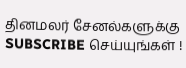தினமலர் சேனல்களுக்கு SUBSCRIBE செய்யுங்கள் !